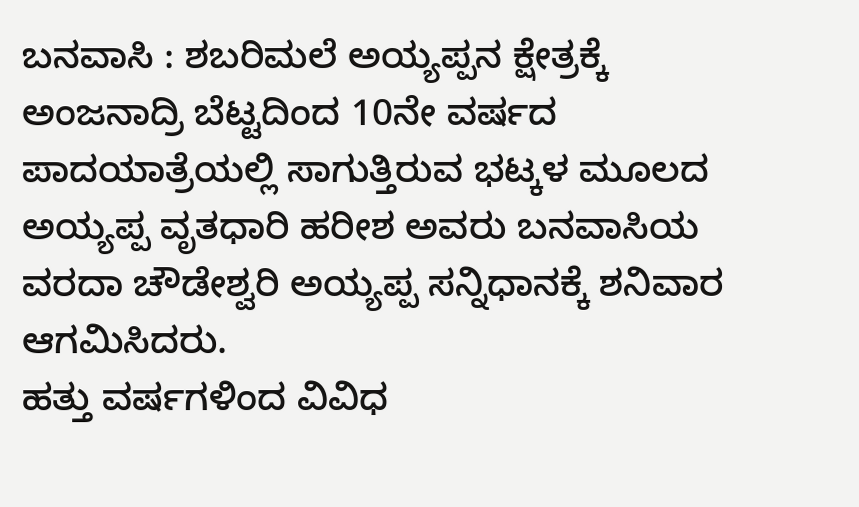ಬನವಾಸಿ : ಶಬರಿಮಲೆ ಅಯ್ಯಪ್ಪನ ಕ್ಷೇತ್ರಕ್ಕೆ ಅಂಜನಾದ್ರಿ ಬೆಟ್ಟದಿಂದ 10ನೇ ವರ್ಷದ ಪಾದಯಾತ್ರೆಯಲ್ಲಿ ಸಾಗುತ್ತಿರುವ ಭಟ್ಕಳ ಮೂಲದ ಅಯ್ಯಪ್ಪ ವೃತಧಾರಿ ಹರೀಶ ಅವರು ಬನವಾಸಿಯ ವರದಾ ಚೌಡೇಶ್ವರಿ ಅಯ್ಯಪ್ಪ ಸನ್ನಿಧಾನಕ್ಕೆ ಶನಿವಾರ ಆಗಮಿಸಿದರು.
ಹತ್ತು ವರ್ಷಗಳಿಂದ ವಿವಿಧ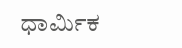ಧಾರ್ಮಿಕ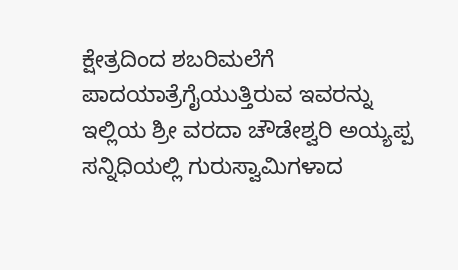ಕ್ಷೇತ್ರದಿಂದ ಶಬರಿಮಲೆಗೆ ಪಾದಯಾತ್ರೆಗೈಯುತ್ತಿರುವ ಇವರನ್ನು ಇಲ್ಲಿಯ ಶ್ರೀ ವರದಾ ಚೌಡೇಶ್ವರಿ ಅಯ್ಯಪ್ಪ ಸನ್ನಿಧಿಯಲ್ಲಿ ಗುರುಸ್ವಾಮಿಗಳಾದ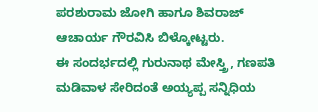ಪರಶುರಾಮ ಜೋಗಿ ಹಾಗೂ ಶಿವರಾಜ್ ಆಚಾರ್ಯ ಗೌರವಿಸಿ ಬಿಳ್ಕೋಟ್ಟರು.
ಈ ಸಂದರ್ಭದಲ್ಲಿ ಗುರುನಾಥ ಮೇಸ್ತ್ರಿ, ಗಣಪತಿ ಮಡಿವಾಳ ಸೇರಿದಂತೆ ಅಯ್ಯಪ್ಪ ಸನ್ನಿಧಿಯ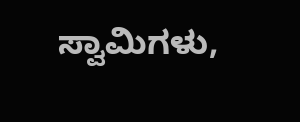ಸ್ವಾಮಿಗಳು,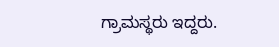ಗ್ರಾಮಸ್ಥರು ಇದ್ದರು.